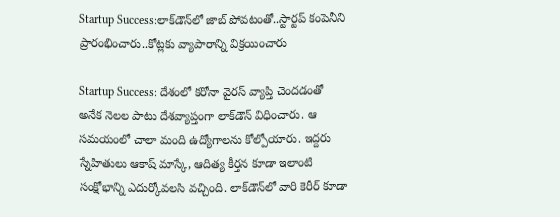Startup Success:లాక్‌డౌన్‌లో జాబ్ పోవటంతో..స్టార్టప్ కంపెనీని ప్రారంభించారు..కోట్లకు వ్యాపారాన్ని విక్రయించారు

Startup Success: దేశంలో కరోనా వైరస్ వ్యాప్తి చెందడంతో అనేక నెలల పాటు దేశవ్యాప్తంగా లాక్‌డౌన్‌ విధించారు. ఆ సమయంలో చాలా మంది ఉద్యోగాలను కోల్పోయారు. ఇద్దరు స్నేహితులు ఆకాష్ మాస్కే, ఆదిత్య కీర్తన కూడా ఇలాంటి సంక్షోభాన్ని ఎదుర్కోవలసి వచ్చింది. లాక్‌డౌన్‌లో వారి కెరీర్ కూడా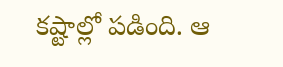కష్టాల్లో పడింది. ఆ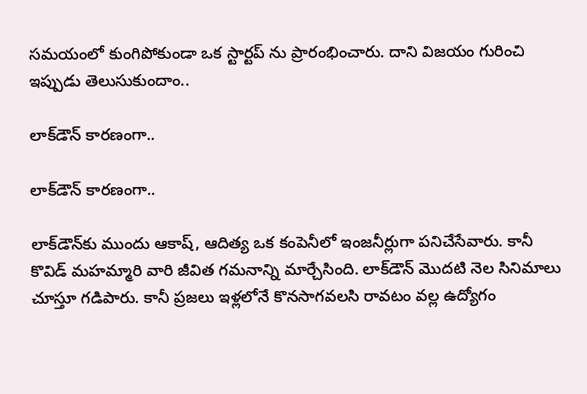సమయంలో కుంగిపోకుండా ఒక స్టార్టప్ ను ప్రారంభించారు. దాని విజయం గురించి ఇప్పుడు తెలుసుకుందాం..

లాక్‌డౌన్‌ కారణంగా..

లాక్‌డౌన్‌ కారణంగా..

లాక్‌డౌన్‌కు ముందు ఆకాష్, ఆదిత్య ఒక కంపెనీలో ఇంజనీర్లుగా పనిచేసేవారు. కానీ కొవిడ్ మహమ్మారి వారి జీవిత గమనాన్ని మార్చేసింది. లాక్‌డౌన్‌ మొదటి నెల సినిమాలు చూస్తూ గడిపారు. కానీ ప్రజలు ఇళ్లలోనే కొనసాగవలసి రావటం వల్ల ఉద్యోగం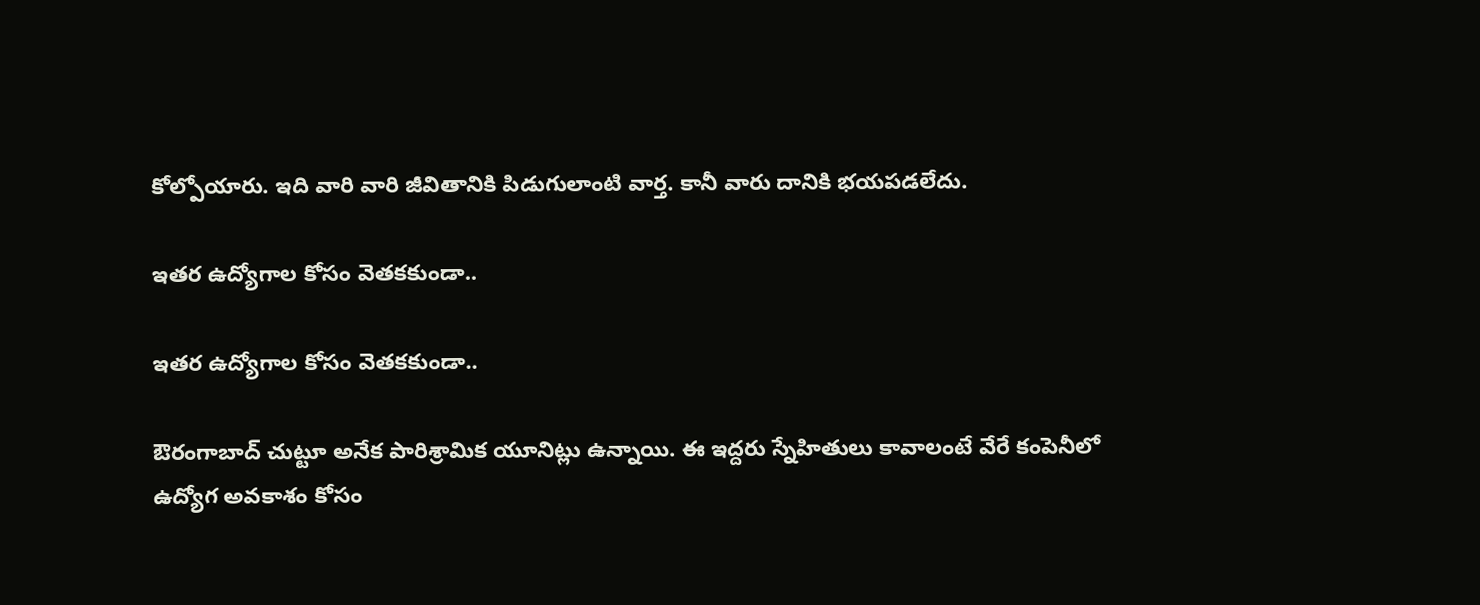కోల్పోయారు. ఇది వారి వారి జీవితానికి పిడుగులాంటి వార్త. కానీ వారు దానికి భయపడలేదు.

ఇతర ఉద్యోగాల కోసం వెతకకుండా..

ఇతర ఉద్యోగాల కోసం వెతకకుండా..

ఔరంగాబాద్ చుట్టూ అనేక పారిశ్రామిక యూనిట్లు ఉన్నాయి. ఈ ఇద్దరు స్నేహితులు కావాలంటే వేరే కంపెనీలో ఉద్యోగ అవకాశం కోసం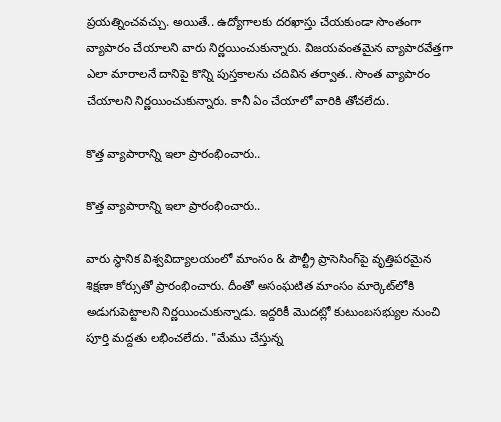ప్రయత్నించవచ్చు. అయితే.. ఉద్యోగాలకు దరఖాస్తు చేయకుండా సొంతంగా వ్యాపారం చేయాలని వారు నిర్ణయించుకున్నారు. విజయవంతమైన వ్యాపారవేత్తగా ఎలా మారాలనే దానిపై కొన్ని పుస్తకాలను చదివిన తర్వాత.. సొంత వ్యాపారం చేయాలని నిర్ణయించుకున్నారు. కానీ ఏం చేయాలో వారికి తోచలేదు.

కొత్త వ్యాపారాన్ని ఇలా ప్రారంభించారు..

కొత్త వ్యాపారాన్ని ఇలా ప్రారంభించారు..

వారు స్థానిక విశ్వవిద్యాలయంలో మాంసం & పౌల్ట్రీ ప్రాసెసింగ్‌పై వృత్తిపరమైన శిక్షణా కోర్సుతో ప్రారంభించారు. దీంతో అసంఘటిత మాంసం మార్కెట్‌లోకి అడుగుపెట్టాలని నిర్ణయించుకున్నాడు. ఇద్దరికీ మొదట్లో కుటుంబసభ్యుల నుంచి పూర్తి మద్దతు లభించలేదు. "మేము చేస్తున్న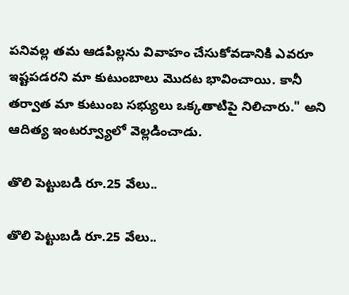పనివల్ల తమ ఆడపిల్లను వివాహం చేసుకోవడానికి ఎవరూ ఇష్టపడరని మా కుటుంబాలు మొదట భావించాయి. కానీ తర్వాత మా కుటుంబ సభ్యులు ఒక్కతాటిపై నిలిచారు." అని ఆదిత్య ఇంటర్వ్యూలో వెల్లడించాడు.

తొలి పెట్టుబడి రూ.25 వేలు..

తొలి పెట్టుబడి రూ.25 వేలు..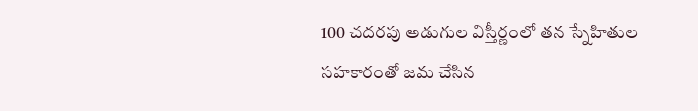100 చదరపు అడుగుల విస్తీర్ణంలో తన స్నేహితుల సహకారంతో జమ చేసిన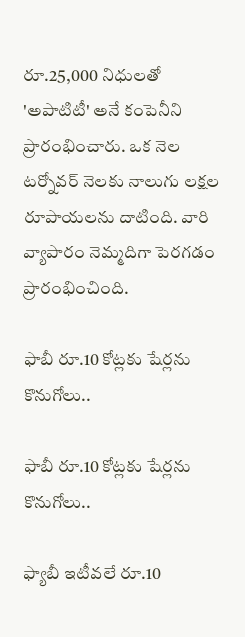రూ.25,000 నిధులతో 'అపాటిటీ' అనే కంపెనీని ప్రారంభించారు. ఒక నెల టర్నోవర్ నెలకు నాలుగు లక్షల రూపాయలను దాటింది. వారి వ్యాపారం నెమ్మదిగా పెరగడం ప్రారంభించింది.

ఫాబీ రూ.10 కోట్లకు షేర్లను కొనుగోలు..

ఫాబీ రూ.10 కోట్లకు షేర్లను కొనుగోలు..

ఫ్యాబీ ఇటీవలే రూ.10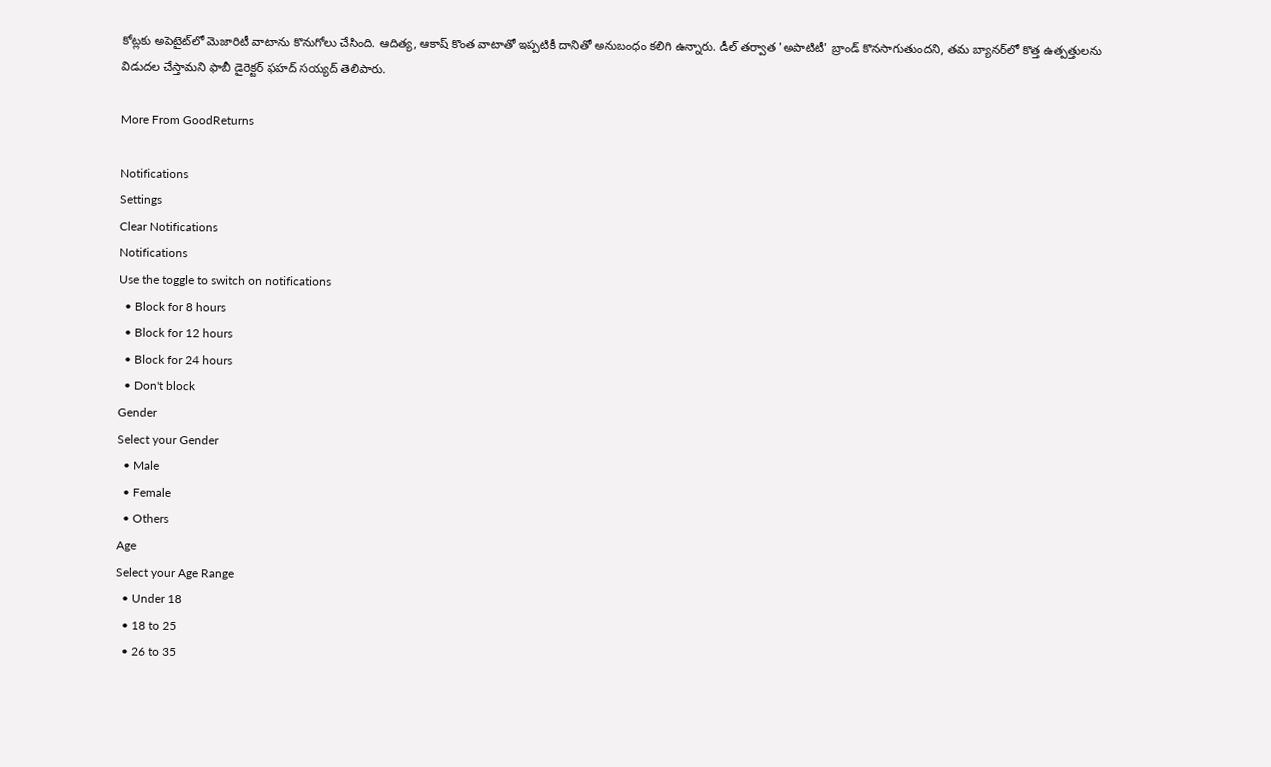కోట్లకు అపెటైట్‌లో మెజారిటీ వాటాను కొనుగోలు చేసింది. ఆదిత్య, ఆకాష్ కొంత వాటాతో ఇప్పటికీ దానితో అనుబంధం కలిగి ఉన్నారు. డీల్ తర్వాత 'అపాటిటీ' బ్రాండ్ కొనసాగుతుందని, తమ బ్యానర్‌లో కొత్త ఉత్పత్తులను విడుదల చేస్తామని ఫాబీ డైరెక్టర్ ఫహద్ సయ్యద్ తెలిపారు.

More From GoodReturns

Notifications
Settings
Clear Notifications
Notifications
Use the toggle to switch on notifications
  • Block for 8 hours
  • Block for 12 hours
  • Block for 24 hours
  • Don't block
Gender
Select your Gender
  • Male
  • Female
  • Others
Age
Select your Age Range
  • Under 18
  • 18 to 25
  • 26 to 35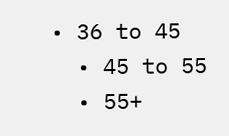• 36 to 45
  • 45 to 55
  • 55+